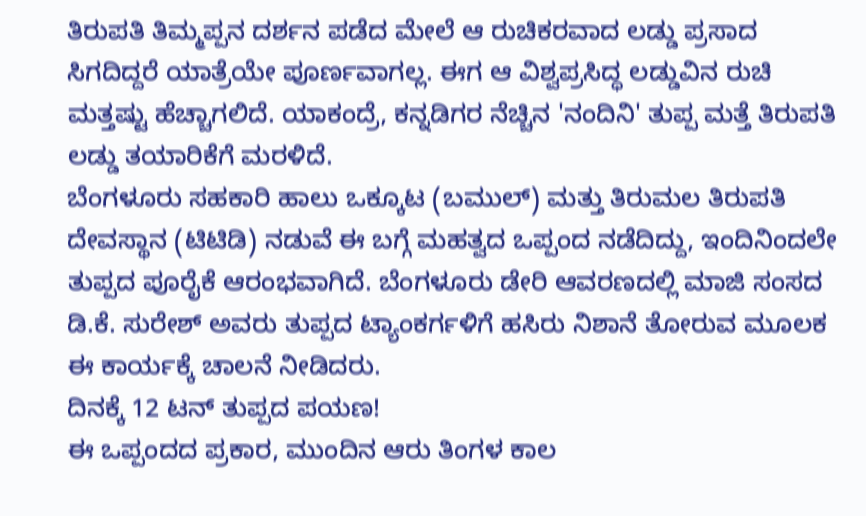ತಿರುಪತಿ ತಿಮ್ಮಪ್ಪನ ದರ್ಶನ ಪಡೆದ ಮೇಲೆ ಆ ರುಚಿಕರವಾದ ಲಡ್ಡು ಪ್ರಸಾದ ಸಿಗದಿದ್ದರೆ ಯಾತ್ರೆಯೇ ಪೂರ್ಣವಾಗಲ್ಲ. ಈಗ ಆ ವಿಶ್ವಪ್ರಸಿದ್ಧ ಲಡ್ಡುವಿನ ರುಚಿ ಮತ್ತಷ್ಟು ಹೆಚ್ಚಾಗಲಿದೆ. ಯಾಕಂದ್ರೆ, ಕನ್ನಡಿಗರ ನೆಚ್ಚಿನ 'ನಂದಿನಿ' ತುಪ್ಪ ಮತ್ತೆ ತಿರುಪತಿ ಲಡ್ಡು ತಯಾರಿಕೆಗೆ ಮರಳಿದೆ.
ಬೆಂಗಳೂರು ಸಹಕಾರಿ ಹಾಲು ಒಕ್ಕೂಟ (ಬಮುಲ್) ಮತ್ತು ತಿರುಮಲ ತಿರುಪತಿ ದೇವಸ್ಥಾನ (ಟಿಟಿಡಿ) ನಡುವೆ ಈ ಬಗ್ಗೆ ಮಹತ್ವದ ಒಪ್ಪಂದ ನಡೆದಿದ್ದು, ಇಂದಿನಿಂದಲೇ ತುಪ್ಪದ ಪೂರೈಕೆ ಆರಂಭವಾಗಿದೆ. ಬೆಂಗಳೂರು ಡೇರಿ ಆವರಣದಲ್ಲಿ ಮಾಜಿ ಸಂಸದ ಡಿ.ಕೆ. ಸುರೇಶ್ ಅವರು ತುಪ್ಪದ ಟ್ಯಾಂಕರ್ಗಳಿಗೆ ಹಸಿರು ನಿಶಾನೆ ತೋರುವ ಮೂಲಕ ಈ ಕಾರ್ಯಕ್ಕೆ ಚಾಲನೆ ನೀಡಿದರು.
ದಿನಕ್ಕೆ 12 ಟನ್ ತುಪ್ಪದ ಪಯಣ!
ಈ ಒಪ್ಪಂದದ ಪ್ರಕಾರ, ಮುಂದಿನ ಆರು ತಿಂಗಳ ಕಾಲ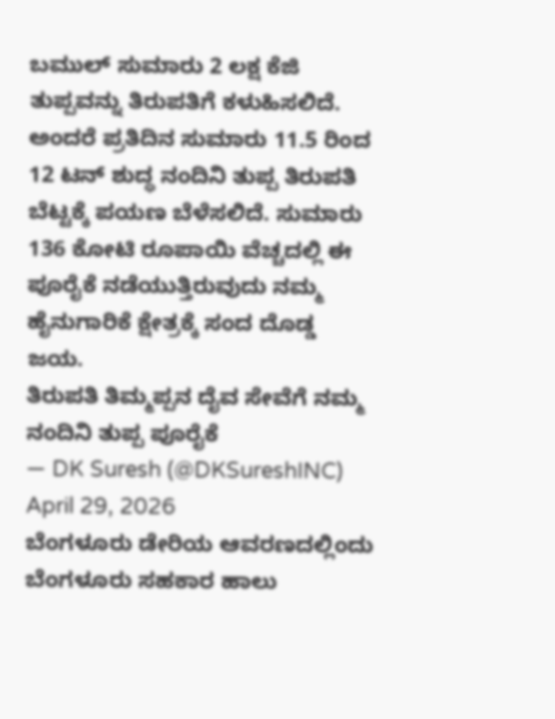ಬಮುಲ್ ಸುಮಾರು 2 ಲಕ್ಷ ಕೆಜಿ ತುಪ್ಪವನ್ನು ತಿರುಪತಿಗೆ ಕಳುಹಿಸಲಿದೆ. ಅಂದರೆ ಪ್ರತಿದಿನ ಸುಮಾರು 11.5 ರಿಂದ 12 ಟನ್ ಶುದ್ಧ ನಂದಿನಿ ತುಪ್ಪ ತಿರುಪತಿ ಬೆಟ್ಟಕ್ಕೆ ಪಯಣ ಬೆಳೆಸಲಿದೆ. ಸುಮಾರು 136 ಕೋಟಿ ರೂಪಾಯಿ ವೆಚ್ಚದಲ್ಲಿ ಈ ಪೂರೈಕೆ ನಡೆಯುತ್ತಿರುವುದು ನಮ್ಮ ಹೈನುಗಾರಿಕೆ ಕ್ಷೇತ್ರಕ್ಕೆ ಸಂದ ದೊಡ್ಡ ಜಯ.
ತಿರುಪತಿ ತಿಮ್ಮಪ್ಪನ ದೈವ ಸೇವೆಗೆ ನಮ್ಮ ನಂದಿನಿ ತುಪ್ಪ ಪೂರೈಕೆ
— DK Suresh (@DKSureshINC) April 29, 2026
ಬೆಂಗಳೂರು ಡೇರಿಯ ಆವರಣದಲ್ಲಿಂದು ಬೆಂಗಳೂರು ಸಹಕಾರ ಹಾಲು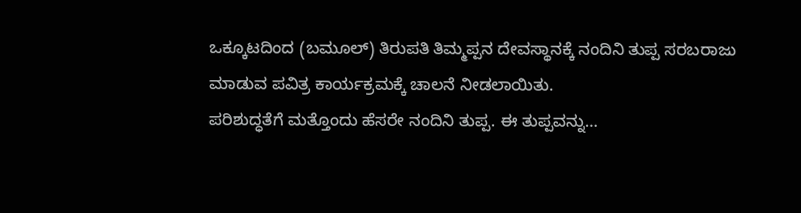ಒಕ್ಕೂಟದಿಂದ (ಬಮೂಲ್) ತಿರುಪತಿ ತಿಮ್ಮಪ್ಪನ ದೇವಸ್ಥಾನಕ್ಕೆ ನಂದಿನಿ ತುಪ್ಪ ಸರಬರಾಜು ಮಾಡುವ ಪವಿತ್ರ ಕಾರ್ಯಕ್ರಮಕ್ಕೆ ಚಾಲನೆ ನೀಡಲಾಯಿತು.
ಪರಿಶುದ್ಧತೆಗೆ ಮತ್ತೊಂದು ಹೆಸರೇ ನಂದಿನಿ ತುಪ್ಪ. ಈ ತುಪ್ಪವನ್ನು…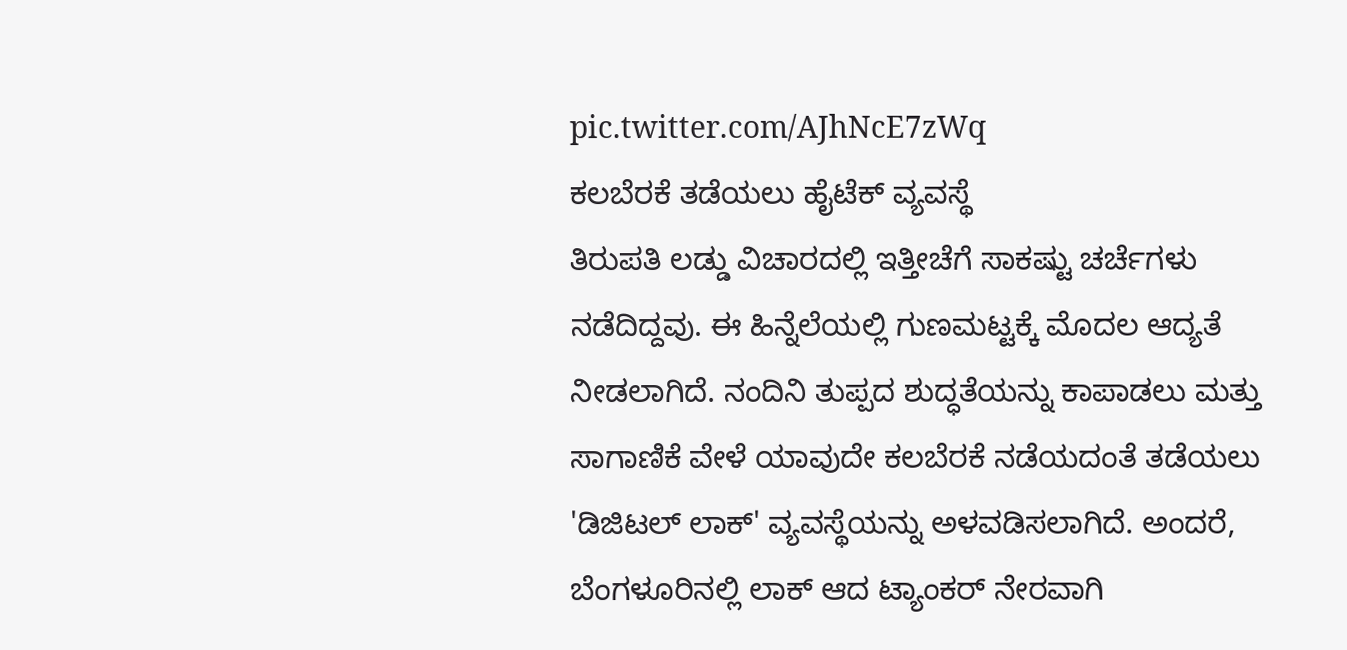pic.twitter.com/AJhNcE7zWq
ಕಲಬೆರಕೆ ತಡೆಯಲು ಹೈಟೆಕ್ ವ್ಯವಸ್ಥೆ
ತಿರುಪತಿ ಲಡ್ಡು ವಿಚಾರದಲ್ಲಿ ಇತ್ತೀಚೆಗೆ ಸಾಕಷ್ಟು ಚರ್ಚೆಗಳು ನಡೆದಿದ್ದವು. ಈ ಹಿನ್ನೆಲೆಯಲ್ಲಿ ಗುಣಮಟ್ಟಕ್ಕೆ ಮೊದಲ ಆದ್ಯತೆ ನೀಡಲಾಗಿದೆ. ನಂದಿನಿ ತುಪ್ಪದ ಶುದ್ಧತೆಯನ್ನು ಕಾಪಾಡಲು ಮತ್ತು ಸಾಗಾಣಿಕೆ ವೇಳೆ ಯಾವುದೇ ಕಲಬೆರಕೆ ನಡೆಯದಂತೆ ತಡೆಯಲು 'ಡಿಜಿಟಲ್ ಲಾಕ್' ವ್ಯವಸ್ಥೆಯನ್ನು ಅಳವಡಿಸಲಾಗಿದೆ. ಅಂದರೆ, ಬೆಂಗಳೂರಿನಲ್ಲಿ ಲಾಕ್ ಆದ ಟ್ಯಾಂಕರ್ ನೇರವಾಗಿ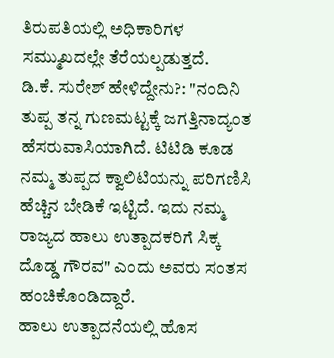ತಿರುಪತಿಯಲ್ಲಿ ಅಧಿಕಾರಿಗಳ ಸಮ್ಮುಖದಲ್ಲೇ ತೆರೆಯಲ್ಪಡುತ್ತದೆ.
ಡಿ.ಕೆ. ಸುರೇಶ್ ಹೇಳಿದ್ದೇನು?: "ನಂದಿನಿ ತುಪ್ಪ ತನ್ನ ಗುಣಮಟ್ಟಕ್ಕೆ ಜಗತ್ತಿನಾದ್ಯಂತ ಹೆಸರುವಾಸಿಯಾಗಿದೆ. ಟಿಟಿಡಿ ಕೂಡ ನಮ್ಮ ತುಪ್ಪದ ಕ್ವಾಲಿಟಿಯನ್ನು ಪರಿಗಣಿಸಿ ಹೆಚ್ಚಿನ ಬೇಡಿಕೆ ಇಟ್ಟಿದೆ. ಇದು ನಮ್ಮ ರಾಜ್ಯದ ಹಾಲು ಉತ್ಪಾದಕರಿಗೆ ಸಿಕ್ಕ ದೊಡ್ಡ ಗೌರವ" ಎಂದು ಅವರು ಸಂತಸ ಹಂಚಿಕೊಂಡಿದ್ದಾರೆ.
ಹಾಲು ಉತ್ಪಾದನೆಯಲ್ಲಿ ಹೊಸ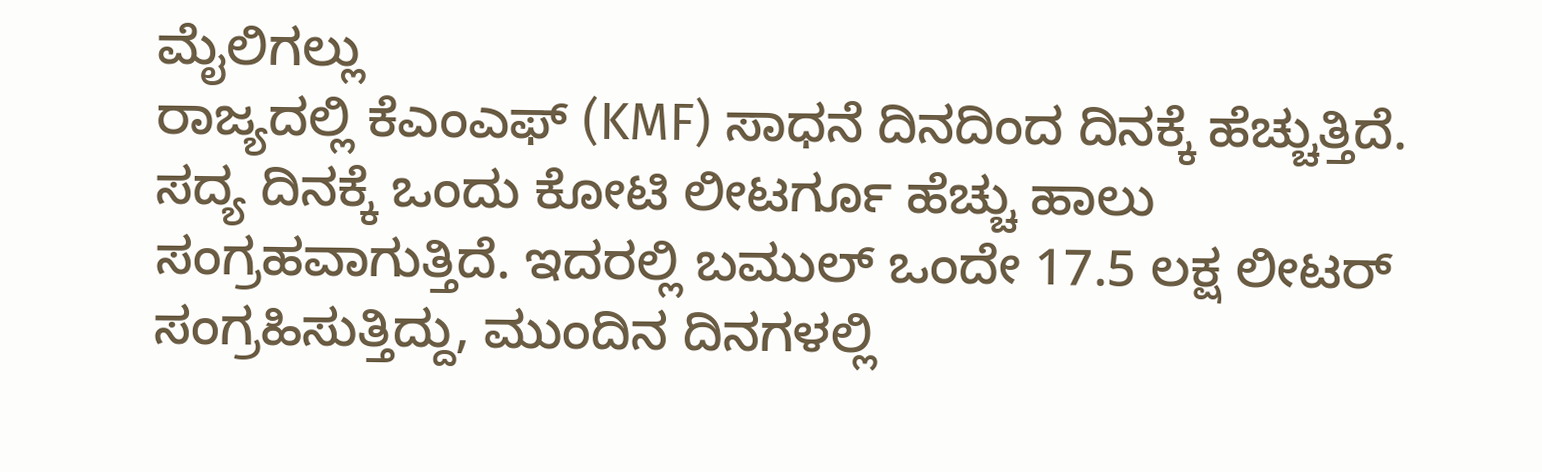ಮೈಲಿಗಲ್ಲು
ರಾಜ್ಯದಲ್ಲಿ ಕೆಎಂಎಫ್ (KMF) ಸಾಧನೆ ದಿನದಿಂದ ದಿನಕ್ಕೆ ಹೆಚ್ಚುತ್ತಿದೆ. ಸದ್ಯ ದಿನಕ್ಕೆ ಒಂದು ಕೋಟಿ ಲೀಟರ್ಗೂ ಹೆಚ್ಚು ಹಾಲು ಸಂಗ್ರಹವಾಗುತ್ತಿದೆ. ಇದರಲ್ಲಿ ಬಮುಲ್ ಒಂದೇ 17.5 ಲಕ್ಷ ಲೀಟರ್ ಸಂಗ್ರಹಿಸುತ್ತಿದ್ದು, ಮುಂದಿನ ದಿನಗಳಲ್ಲಿ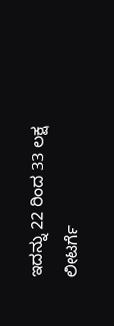ಇದನ್ನು 22 ರಿಂದ 33 ಲಕ್ಷ ಲೀಟರ್ಗೆ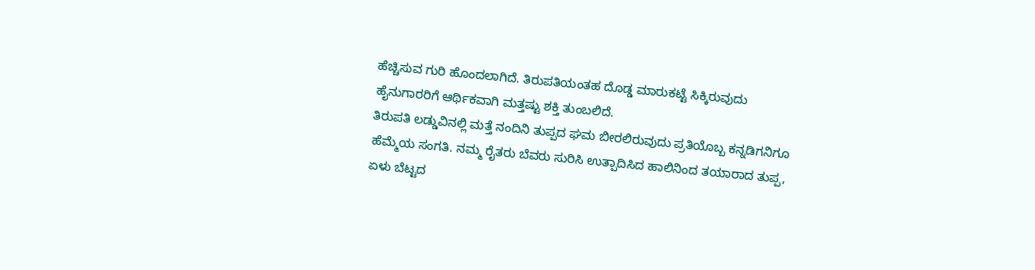ಹೆಚ್ಚಿಸುವ ಗುರಿ ಹೊಂದಲಾಗಿದೆ. ತಿರುಪತಿಯಂತಹ ದೊಡ್ಡ ಮಾರುಕಟ್ಟೆ ಸಿಕ್ಕಿರುವುದು ಹೈನುಗಾರರಿಗೆ ಆರ್ಥಿಕವಾಗಿ ಮತ್ತಷ್ಟು ಶಕ್ತಿ ತುಂಬಲಿದೆ.
ತಿರುಪತಿ ಲಡ್ಡುವಿನಲ್ಲಿ ಮತ್ತೆ ನಂದಿನಿ ತುಪ್ಪದ ಘಮ ಬೀರಲಿರುವುದು ಪ್ರತಿಯೊಬ್ಬ ಕನ್ನಡಿಗನಿಗೂ ಹೆಮ್ಮೆಯ ಸಂಗತಿ. ನಮ್ಮ ರೈತರು ಬೆವರು ಸುರಿಸಿ ಉತ್ಪಾದಿಸಿದ ಹಾಲಿನಿಂದ ತಯಾರಾದ ತುಪ್ಪ, ಏಳು ಬೆಟ್ಟದ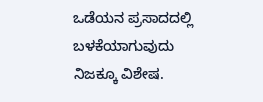ಒಡೆಯನ ಪ್ರಸಾದದಲ್ಲಿ ಬಳಕೆಯಾಗುವುದು ನಿಜಕ್ಕೂ ವಿಶೇಷ.